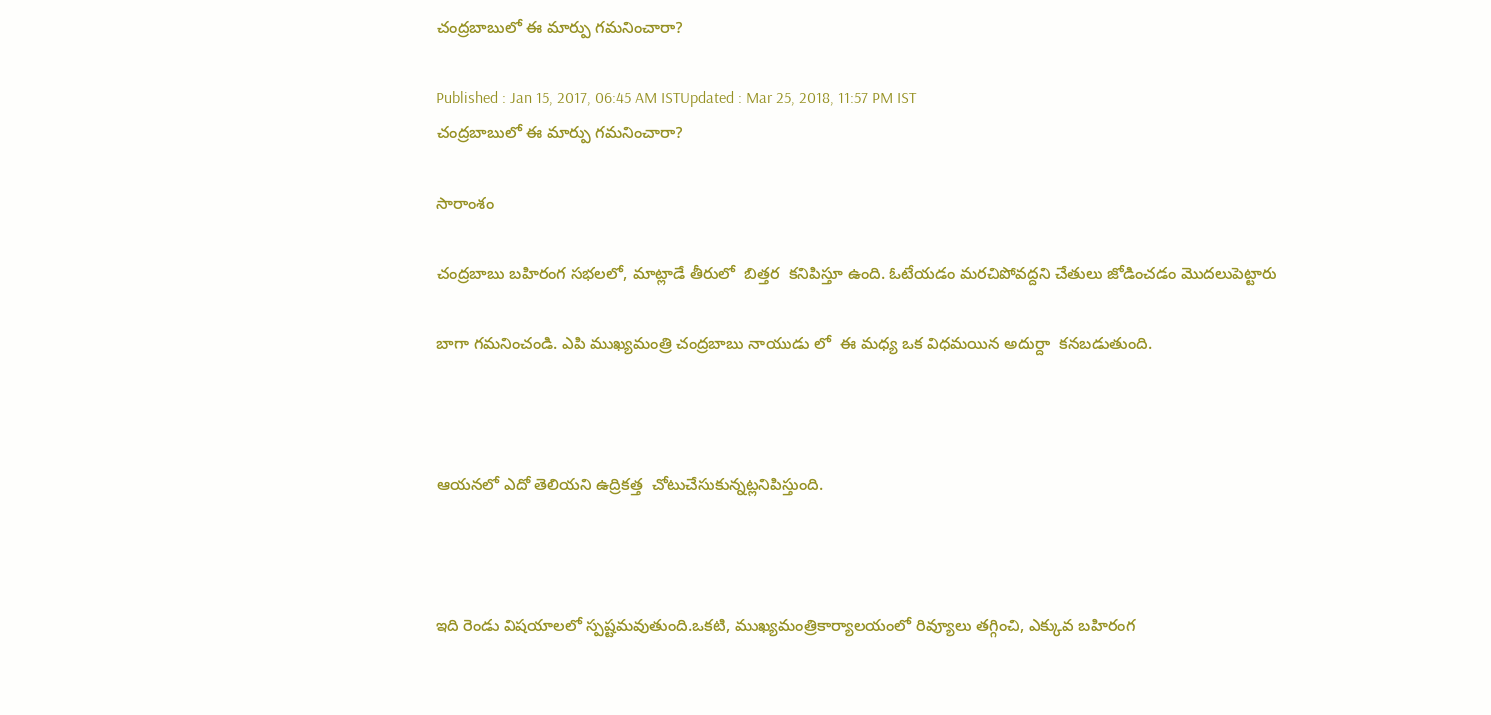చంద్రబాబులో ఈ మార్పు గమనించారా?

Published : Jan 15, 2017, 06:45 AM ISTUpdated : Mar 25, 2018, 11:57 PM IST
చంద్రబాబులో ఈ మార్పు గమనించారా?

సారాంశం

చంద్రబాబు బహిరంగ సభలలో, మాట్లాడే తీరులో  బిత్తర  కనిపిస్తూ ఉంది. ఓటేయడం మరచిపోవద్దని చేతులు జోడించడం మొదలుపెట్టారు

బాగా గమనించండి. ఎపి ముఖ్యమంత్రి చంద్రబాబు నాయుడు లో  ఈ మధ్య ఒక విధమయిన అదుర్దా  కనబడుతుంది.



ఆయనలో ఎదో తెలియని ఉద్రికత్త  చోటుచేసుకున్నట్లనిపిస్తుంది.



ఇది రెండు విషయాలలో స్పష్టమవుతుంది.ఒకటి, ముఖ్యమంత్రికార్యాలయంలో రివ్యూలు తగ్గించి, ఎక్కువ బహిరంగ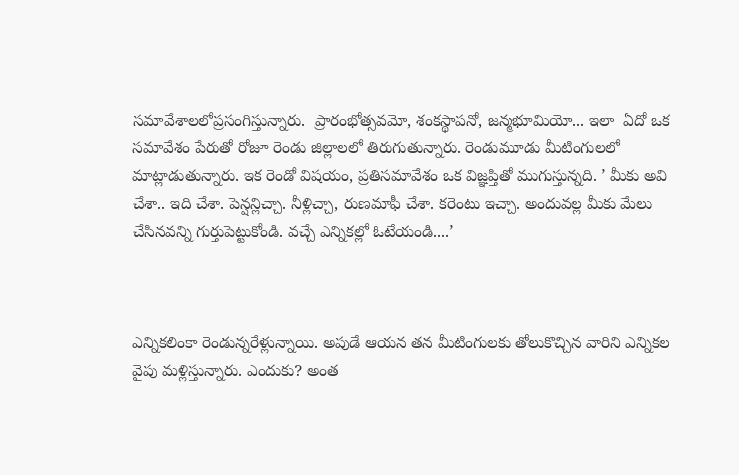సమావేశాలలోప్రసంగిస్తున్నారు.  ప్రారంభోత్సవమో, శంకస్థాపనో, జన్మభూమియో... ఇలా  ఏదో ఒక సమావేశం పేరుతో రోజూ రెండు జిల్లాలలో తిరుగుతున్నారు. రెండుమూడు మీటింగులలో మాట్లాడుతున్నారు. ఇక రెండో విషయం, ప్రతిసమావేశం ఒక విజ్ఞప్తితో ముగుస్తున్నది. ’ మీకు అవి చేశా.. ఇది చేశా. పెన్షన్లిచ్చా. నీళ్లిచ్చా, రుణమాఫీ చేశా. కరెంటు ఇచ్చా. అందువల్ల మీకు మేలు చేసినవన్ని గుర్తుపెట్టుకోండి. వచ్చే ఎన్నికల్లో ఓటేయండి....’



ఎన్నికలింకా రెండున్నరేళ్లున్నాయి. అపుడే ఆయన తన మీటింగులకు తోలుకొచ్చిన వారిని ఎన్నికల వైపు మళ్లిస్తున్నారు. ఎందుకు? అంత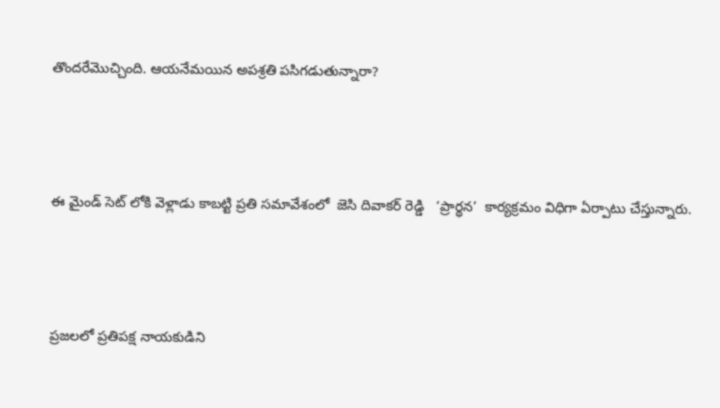తొందరేమొచ్చింది. ఆయనేమయిన అపశ్రతి పసిగడుతున్నారా?



ఈ మైండ్ సెట్ లోకి వెళ్లాడు కాబట్టి ప్రతి సమావేశంలో  జెసి దివాకర్ రెడ్డి   ‘ప్రార్థన’  కార్యక్రమం విధిగా ఏర్పాటు చేస్తున్నారు.



ప్రజలలో ప్రతిపక్ష నాయకుడిని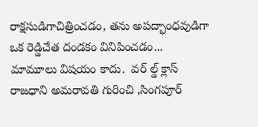రాక్షసుడిగాచిత్రించడం, తను అపద్భాంధవుడిగా ఒక రెడ్డిచేత దండకం వినిపించడం... మామూలు విషయం కాదు.  వర్ ల్డ్ క్లాస్  రాజధాని అమరావతి గురించి ,సింగపూర్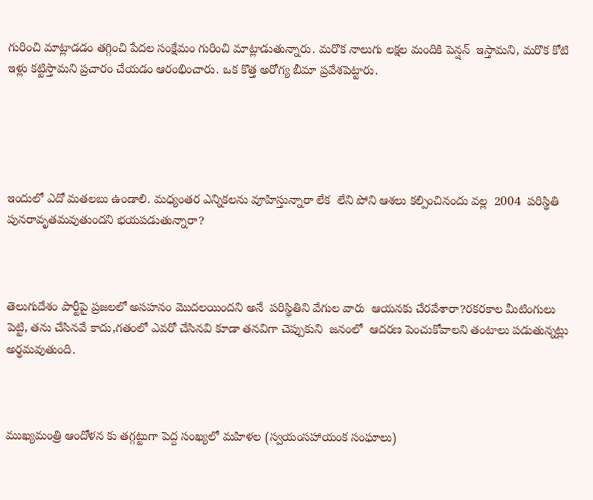గురించి మాట్లాడడం తగ్గించి పేదల సంక్షేమం గురించి మాట్లాడుతున్నారు. మరొక నాలుగు లక్షల మందికి పెన్షన్  ఇస్తామని, మరొక కోటి ఇళ్లు కట్టిస్తామని ప్రచారం చేయడం ఆరంభించారు. ఒక కొత్త అరోగ్య బీమా ప్రవేశపెట్టారు.





ఇందులో ఎదో మతలబు ఉండాలి. మధ్యంతర ఎన్నికలను వూహిస్తున్నారా లేక  లేని పోని ఆశలు కల్పించినందు వల్ల  2004  పరిస్థితి పునరావృతమవుతుందని భయపడుతున్నారా?



తెలుగుదేశం పార్టీపై ప్రజలలో అసహనం మొదలయిందని అనే  పరిస్థితిని వేగుల వారు  ఆయనకు చేరవేశారా?రకరకాల మీటింగులు పెట్టి, తను చేసినవే కాదు,గతంలో ఎవరో చేసినవి కూడా తనవిగా చెప్పుకుని  జనంలో  ఆదరణ పెంచుకోవాలని తంటాలు పడుతున్నట్లు అర్థమవుతుంది.



ముఖ్యమంత్రి ఆందోళన కు తగ్గట్టుగా పెద్ద సంఖ్యలో మహిళల (స్వయంసహాయంక సంఘాలు)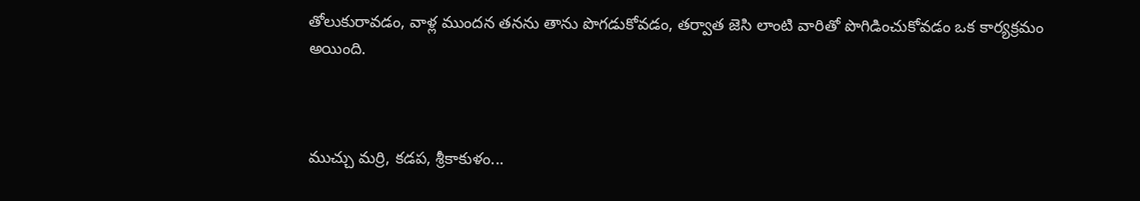తోలుకురావడం, వాళ్ల ముందన తనను తాను పొగడుకోవడం, తర్వాత జెసి లాంటి వారితో పొగిడించుకోవడం ఒక కార్యక్రమం అయింది.



ముచ్చు మర్రి, కడప, శ్రీకాకుళం...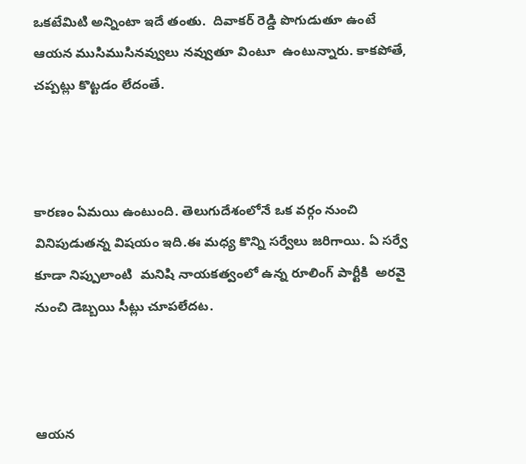ఒకటేమిటి అన్నింటా ఇదే తంతు.  దివాకర్ రెడ్డి పొగుడుతూ ఉంటే ఆయన ముసిముసినవ్వులు నవ్వుతూ వింటూ  ఉంటున్నారు. కాకపోతే, చప్పట్లు కొట్టడం లేదంతే.



కారణం ఏమయి ఉంటుంది. తెలుగుదేశంలోనే ఒక వర్గం నుంచి వినిపుడుతన్న విషయం ఇది.ఈ మధ్య కొన్ని సర్వేలు జరిగాయి. ఏ సర్వే కూడా నిప్పులాంటి  మనిషి నాయకత్వంలో ఉన్న రూలింగ్ పార్టీకి  అరవై నుంచి డెబ్బయి సీట్లు చూపలేదట.



ఆయన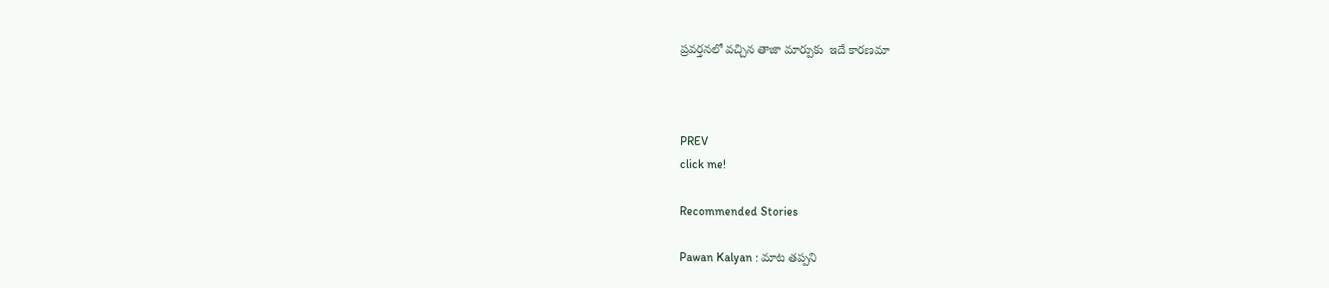ప్రవర్తనలో వచ్చిన తాజా మార్పుకు  ఇదే కారణమా



PREV
click me!

Recommended Stories

Pawan Kalyan : మాట తప్పని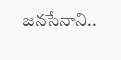జనసేనాని..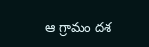ఆ గ్రామం దశ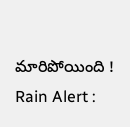మారిపోయింది !
Rain Alert :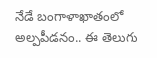నేడే బంగాళాఖాతంలో అల్పపీడనం.. ఈ తెలుగు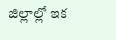జిల్లాల్లో ఇక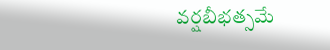వర్షబీభత్సమే